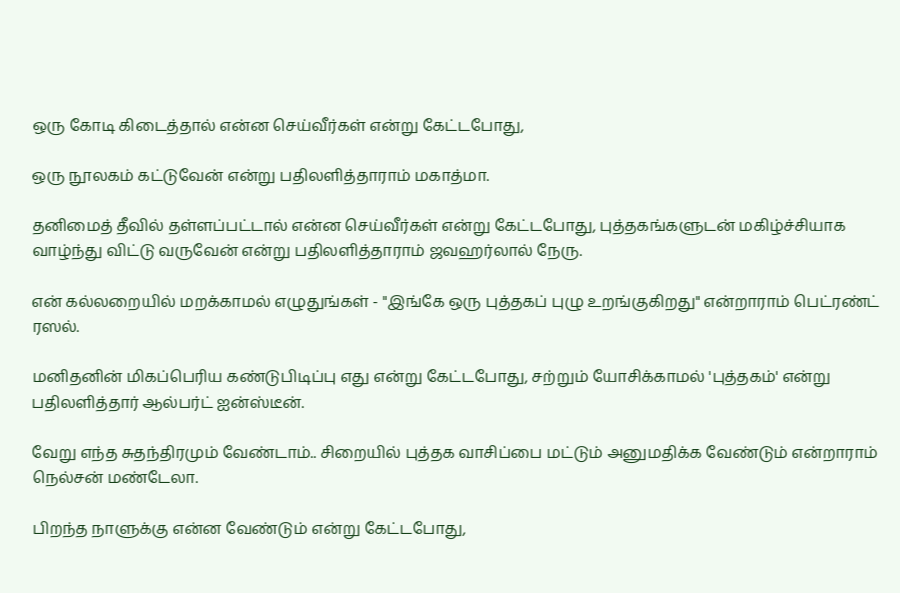ஒரு கோடி கிடைத்தால் என்ன செய்வீர்கள் என்று கேட்டபோது,

ஒரு நூலகம் கட்டுவேன் என்று பதிலளித்தாராம் மகாத்மா.

தனிமைத் தீவில் தள்ளப்பட்டால் என்ன செய்வீர்கள் என்று கேட்டபோது, புத்தகங்களுடன் மகிழ்ச்சியாக வாழ்ந்து விட்டு வருவேன் என்று பதிலளித்தாராம் ஜவஹர்லால் நேரு.

என் கல்லறையில் மறக்காமல் எழுதுங்கள் - "இங்கே ஒரு புத்தகப் புழு உறங்குகிறது" என்றாராம் பெட்ரண்ட் ரஸல்.

மனிதனின் மிகப்பெரிய கண்டுபிடிப்பு எது என்று கேட்டபோது, சற்றும் யோசிக்காமல் 'புத்தகம்' என்று பதிலளித்தார் ஆல்பர்ட் ஐன்ஸ்டீன்.

வேறு எந்த சுதந்திரமும் வேண்டாம்.. சிறையில் புத்தக வாசிப்பை மட்டும் அனுமதிக்க வேண்டும் என்றாராம் நெல்சன் மண்டேலா.

பிறந்த நாளுக்கு என்ன வேண்டும் என்று கேட்டபோது,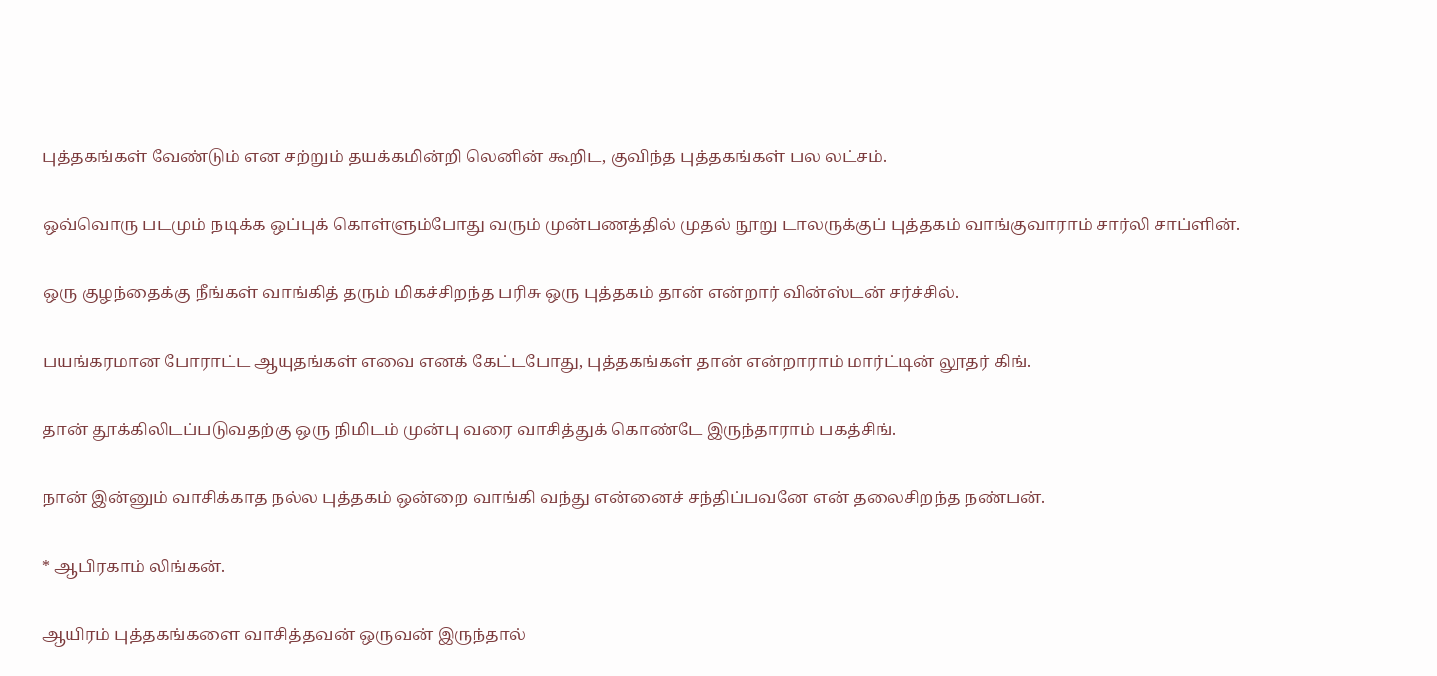புத்தகங்கள் வேண்டும் என சற்றும் தயக்கமின்றி லெனின் கூறிட, குவிந்த புத்தகங்கள் பல லட்சம்.

ஒவ்வொரு படமும் நடிக்க ஒப்புக் கொள்ளும்போது வரும் முன்பணத்தில் முதல் நூறு டாலருக்குப் புத்தகம் வாங்குவாராம் சார்லி சாப்ளின்.

ஒரு குழந்தைக்கு நீங்கள் வாங்கித் தரும் மிகச்சிறந்த பரிசு ஒரு புத்தகம் தான் என்றார் வின்ஸ்டன் சர்ச்சில்.

பயங்கரமான போராட்ட ஆயுதங்கள் எவை எனக் கேட்டபோது, புத்தகங்கள் தான் என்றாராம் மார்ட்டின் லூதர் கிங்.

தான் தூக்கிலிடப்படுவதற்கு ஒரு நிமிடம் முன்பு வரை வாசித்துக் கொண்டே இருந்தாராம் பகத்சிங்.

நான் இன்னும் வாசிக்காத நல்ல புத்தகம் ஒன்றை வாங்கி வந்து என்னைச் சந்திப்பவனே என் தலைசிறந்த நண்பன்.

* ஆபிரகாம் லிங்கன்.

ஆயிரம் புத்தகங்களை வாசித்தவன் ஒருவன் இருந்தால்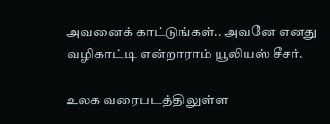அவனைக் காட்டுங்கள்.. அவனே எனது வழிகாட்டி என்றாராம் யூலியஸ் சீசர்.

உலக வரைபடத்திலுள்ள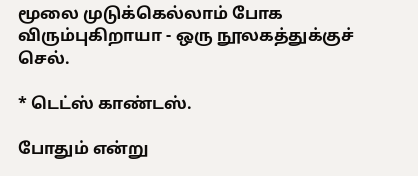மூலை முடுக்கெல்லாம் போக விரும்புகிறாயா - ஒரு நூலகத்துக்குச் செல்.

* டெட்ஸ் காண்டஸ்.

போதும் என்று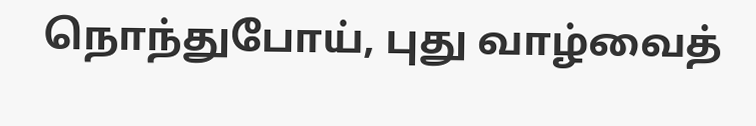நொந்துபோய், புது வாழ்வைத்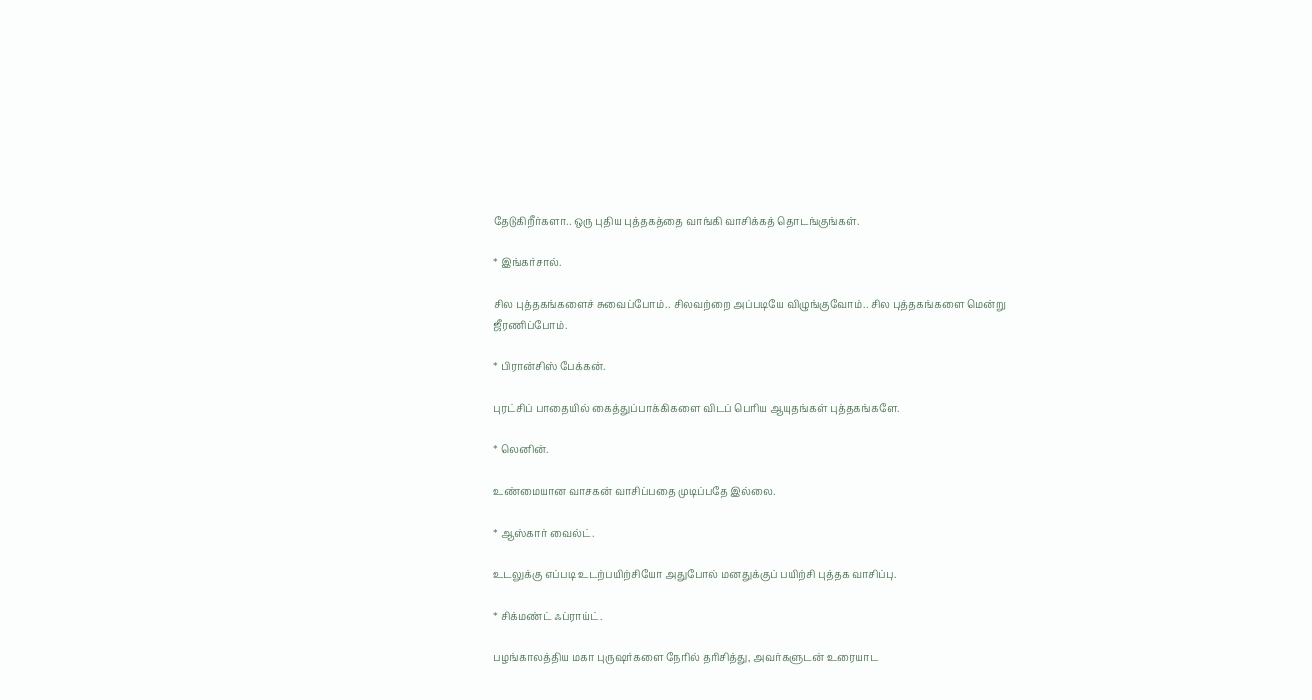தேடுகிறீர்களா.. ஒரு புதிய புத்தகத்தை வாங்கி வாசிக்கத் தொடங்குங்கள்.

* இங்கர்சால்.

சில புத்தகங்களைச் சுவைப்போம்.. சிலவற்றை அப்படியே விழுங்குவோம்.. சில புத்தகங்களை மென்று ஜீரணிப்போம்.

* பிரான்சிஸ் பேக்கன்.

புரட்சிப் பாதையில் கைத்துப்பாக்கிகளை விடப் பெரிய ஆயுதங்கள் புத்தகங்களே.

* லெனின்.

உண்மையான வாசகன் வாசிப்பதை முடிப்பதே இல்லை.

* ஆஸ்கார் வைல்ட்.

உடலுக்கு எப்படி உடற்பயிற்சியோ அதுபோல் மனதுக்குப் பயிற்சி புத்தக வாசிப்பு.

* சிக்மண்ட் ஃப்ராய்ட்.

பழங்காலத்திய மகா புருஷர்களை நேரில் தரிசித்து, அவர்களுடன் உரையாட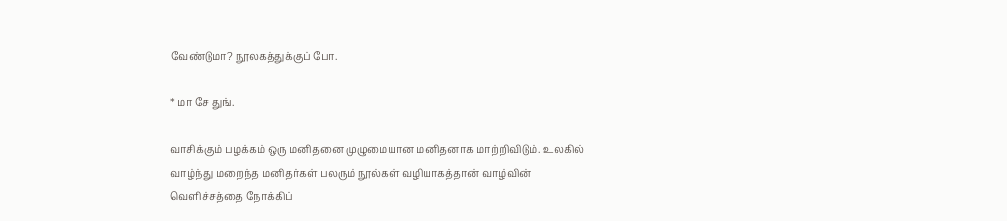வேண்டுமா? நூலகத்துக்குப் போ.

* மா சே துங்.

வாசிக்கும் பழக்கம் ஒரு மனிதனை முழுமையான மனிதனாக மாற்றிவிடும். உலகில் வாழ்ந்து மறைந்த மனிதர்கள் பலரும் நூல்கள் வழியாகத்தான் வாழ்வின் வெளிச்சத்தை நோக்கிப்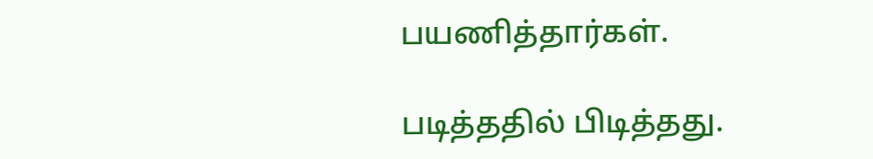பயணித்தார்கள்.

படித்ததில் பிடித்தது.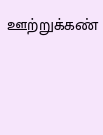ஊற்றுக்கண்